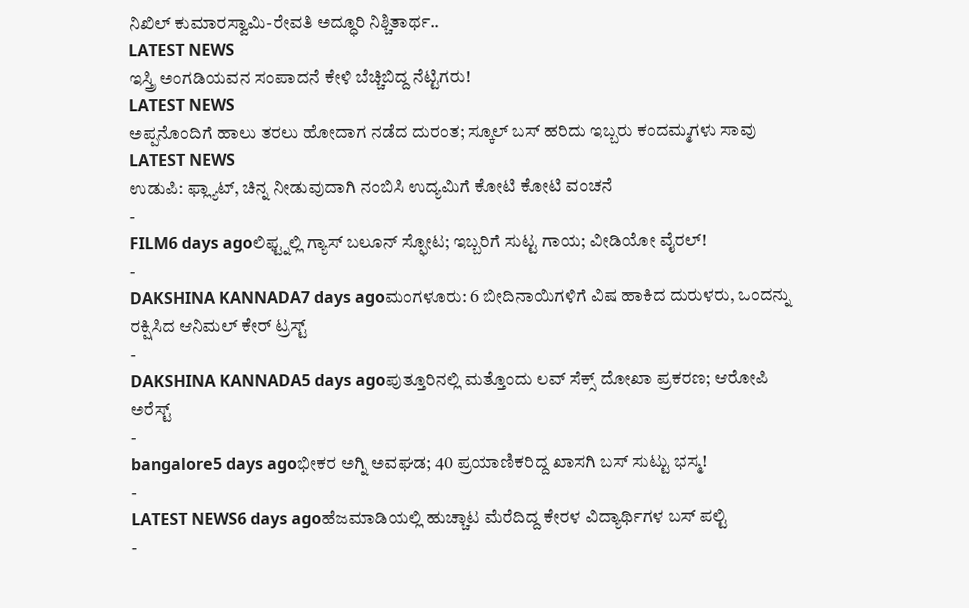ನಿಖಿಲ್ ಕುಮಾರಸ್ವಾಮಿ-ರೇವತಿ ಅದ್ಧೂರಿ ನಿಶ್ಚಿತಾರ್ಥ..
LATEST NEWS
ಇಸ್ತ್ರಿ ಅಂಗಡಿಯವನ ಸಂಪಾದನೆ ಕೇಳಿ ಬೆಚ್ಚಿಬಿದ್ದ ನೆಟ್ಟಿಗರು!
LATEST NEWS
ಅಪ್ಪನೊಂದಿಗೆ ಹಾಲು ತರಲು ಹೋದಾಗ ನಡೆದ ದುರಂತ; ಸ್ಕೂಲ್ ಬಸ್ ಹರಿದು ಇಬ್ಬರು ಕಂದಮ್ಮಗಳು ಸಾವು
LATEST NEWS
ಉಡುಪಿ: ಫ್ಲ್ಯಾಟ್, ಚಿನ್ನ ನೀಡುವುದಾಗಿ ನಂಬಿಸಿ ಉದ್ಯಮಿಗೆ ಕೋಟಿ ಕೋಟಿ ವಂಚನೆ
-
FILM6 days agoಲಿಫ್ಟ್ನಲ್ಲಿ ಗ್ಯಾಸ್ ಬಲೂನ್ ಸ್ಫೋಟ; ಇಬ್ಬರಿಗೆ ಸುಟ್ಟ ಗಾಯ; ವೀಡಿಯೋ ವೈರಲ್!
-
DAKSHINA KANNADA7 days agoಮಂಗಳೂರು: 6 ಬೀದಿನಾಯಿಗಳಿಗೆ ವಿಷ ಹಾಕಿದ ದುರುಳರು, ಒಂದನ್ನು ರಕ್ಷಿಸಿದ ಆನಿಮಲ್ ಕೇರ್ ಟ್ರಸ್ಟ್
-
DAKSHINA KANNADA5 days agoಪುತ್ತೂರಿನಲ್ಲಿ ಮತ್ತೊಂದು ಲವ್ ಸೆಕ್ಸ್ ದೋಖಾ ಪ್ರಕರಣ; ಆರೋಪಿ ಅರೆಸ್ಟ್
-
bangalore5 days agoಭೀಕರ ಅಗ್ನಿ ಅವಘಡ; 40 ಪ್ರಯಾಣಿಕರಿದ್ದ ಖಾಸಗಿ ಬಸ್ ಸುಟ್ಟು ಭಸ್ಮ!
-
LATEST NEWS6 days agoಹೆಜಮಾಡಿಯಲ್ಲಿ ಹುಚ್ಚಾಟ ಮೆರೆದಿದ್ದ ಕೇರಳ ವಿದ್ಯಾರ್ಥಿಗಳ ಬಸ್ ಪಲ್ಟಿ
-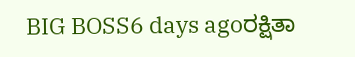BIG BOSS6 days agoರಕ್ಷಿತಾ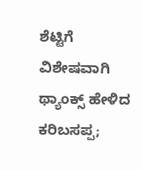ಶೆಟ್ಟಿಗೆ ವಿಶೇಷವಾಗಿ ಥ್ಯಾಂಕ್ಸ್ ಹೇಳಿದ ಕರಿಬಸಪ್ಪ;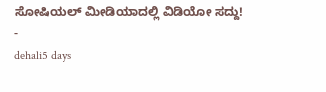ಸೋಷಿಯಲ್ ಮೀಡಿಯಾದಲ್ಲಿ ವಿಡಿಯೋ ಸದ್ದು!
-
dehali5 days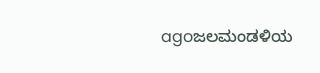agoಜಲಮಂಡಳಿಯ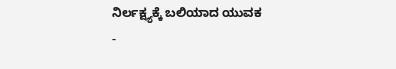ನಿರ್ಲಕ್ಷ್ಯಕ್ಕೆ ಬಲಿಯಾದ ಯುವಕ
-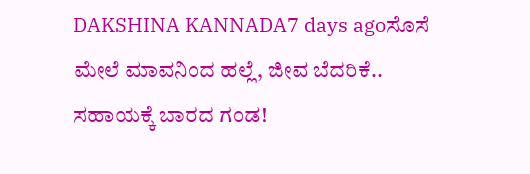DAKSHINA KANNADA7 days agoಸೊಸೆ ಮೇಲೆ ಮಾವನಿಂದ ಹಲ್ಲೆ, ಜೀವ ಬೆದರಿಕೆ.. ಸಹಾಯಕ್ಕೆ ಬಾರದ ಗಂಡ!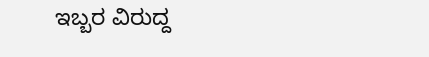ಇಬ್ಬರ ವಿರುದ್ದ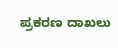ಪ್ರಕರಣ ದಾಖಲು